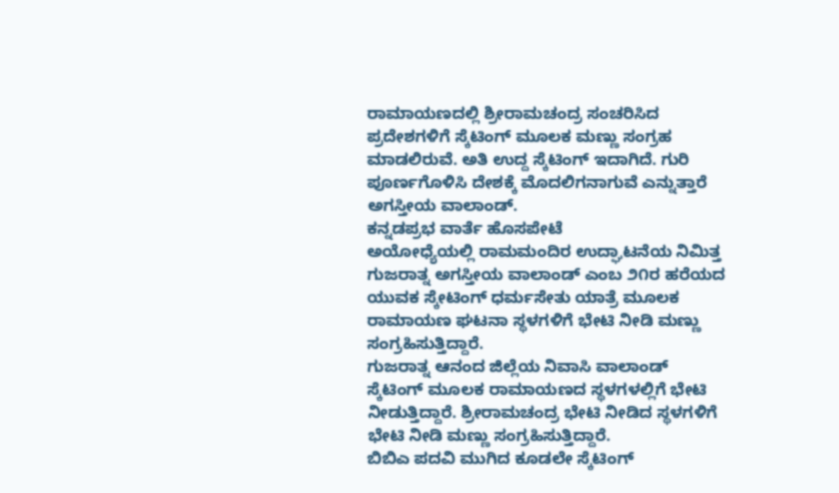ರಾಮಾಯಣದಲ್ಲಿ ಶ್ರೀರಾಮಚಂದ್ರ ಸಂಚರಿಸಿದ ಪ್ರದೇಶಗಳಿಗೆ ಸ್ಕೆಟಿಂಗ್ ಮೂಲಕ ಮಣ್ಣು ಸಂಗ್ರಹ ಮಾಡಲಿರುವೆ. ಅತಿ ಉದ್ದ ಸ್ಕೆಟಿಂಗ್ ಇದಾಗಿದೆ. ಗುರಿ ಪೂರ್ಣಗೊಳಿಸಿ ದೇಶಕ್ಕೆ ಮೊದಲಿಗನಾಗುವೆ ಎನ್ನುತ್ತಾರೆ ಅಗಸ್ತೀಯ ವಾಲಾಂಡ್.
ಕನ್ನಡಪ್ರಭ ವಾರ್ತೆ ಹೊಸಪೇಟೆ
ಅಯೋಧ್ಯೆಯಲ್ಲಿ ರಾಮಮಂದಿರ ಉದ್ಘಾಟನೆಯ ನಿಮಿತ್ತ ಗುಜರಾತ್ನ ಅಗಸ್ತೀಯ ವಾಲಾಂಡ್ ಎಂಬ ೨೧ರ ಹರೆಯದ ಯುವಕ ಸ್ಕೇಟಿಂಗ್ ಧರ್ಮಸೇತು ಯಾತ್ರೆ ಮೂಲಕ ರಾಮಾಯಣ ಘಟನಾ ಸ್ಥಳಗಳಿಗೆ ಭೇಟಿ ನೀಡಿ ಮಣ್ಣು ಸಂಗ್ರಹಿಸುತ್ತಿದ್ದಾರೆ.
ಗುಜರಾತ್ನ ಆನಂದ ಜಿಲ್ಲೆಯ ನಿವಾಸಿ ವಾಲಾಂಡ್ ಸ್ಕೆಟಿಂಗ್ ಮೂಲಕ ರಾಮಾಯಣದ ಸ್ಥಳಗಳಲ್ಲಿಗೆ ಭೇಟಿ ನೀಡುತ್ತಿದ್ದಾರೆ. ಶ್ರೀರಾಮಚಂದ್ರ ಭೇಟಿ ನೀಡಿದ ಸ್ಥಳಗಳಿಗೆ ಭೇಟಿ ನೀಡಿ ಮಣ್ಣು ಸಂಗ್ರಹಿಸುತ್ತಿದ್ದಾರೆ.
ಬಿಬಿಎ ಪದವಿ ಮುಗಿದ ಕೂಡಲೇ ಸ್ಕೆಟಿಂಗ್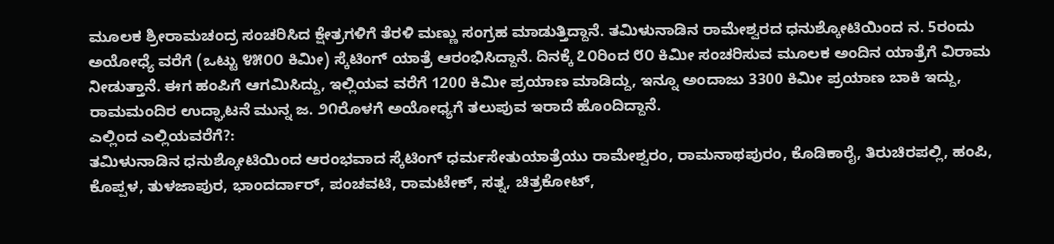ಮೂಲಕ ಶ್ರೀರಾಮಚಂದ್ರ ಸಂಚರಿಸಿದ ಕ್ಷೇತ್ರಗಳಿಗೆ ತೆರಳಿ ಮಣ್ಣು ಸಂಗ್ರಹ ಮಾಡುತ್ತಿದ್ದಾನೆ. ತಮಿಳುನಾಡಿನ ರಾಮೇಶ್ವರದ ಧನುಶ್ಕೋಟಿಯಿಂದ ನ. 5ರಂದು ಅಯೋಧ್ಯೆ ವರೆಗೆ (ಒಟ್ಟು ೪೫೦೦ ಕಿಮೀ) ಸ್ಕೆಟಿಂಗ್ ಯಾತ್ರೆ ಆರಂಭಿಸಿದ್ದಾನೆ. ದಿನಕ್ಕೆ ೭೦ರಿಂದ ೮೦ ಕಿಮೀ ಸಂಚರಿಸುವ ಮೂಲಕ ಅಂದಿನ ಯಾತ್ರೆಗೆ ವಿರಾಮ ನೀಡುತ್ತಾನೆ. ಈಗ ಹಂಪಿಗೆ ಆಗಮಿಸಿದ್ದು, ಇಲ್ಲಿಯವ ವರೆಗೆ 1200 ಕಿಮೀ ಪ್ರಯಾಣ ಮಾಡಿದ್ದು, ಇನ್ನೂ ಅಂದಾಜು 3300 ಕಿಮೀ ಪ್ರಯಾಣ ಬಾಕಿ ಇದ್ದು, ರಾಮಮಂದಿರ ಉದ್ಘಾಟನೆ ಮುನ್ನ ಜ. ೨೧ರೊಳಗೆ ಅಯೋಧ್ಯಗೆ ತಲುಪುವ ಇರಾದೆ ಹೊಂದಿದ್ದಾನೆ.
ಎಲ್ಲಿಂದ ಎಲ್ಲಿಯವರೆಗೆ?:
ತಮಿಳುನಾಡಿನ ಧನುಶ್ಕೋಟಿಯಿಂದ ಆರಂಭವಾದ ಸ್ಕೆಟಿಂಗ್ ಧರ್ಮಸೇತುಯಾತ್ರೆಯು ರಾಮೇಶ್ವರಂ, ರಾಮನಾಥಪುರಂ, ಕೊಡಿಕಾರೈ, ತಿರುಚಿರಪಲ್ಲಿ, ಹಂಪಿ, ಕೊಪ್ಪಳ, ತುಳಜಾಪುರ, ಭಾಂದರ್ದಾರ್, ಪಂಚವಟಿ, ರಾಮಟೇಕ್, ಸತ್ನ, ಚಿತ್ರಕೋಟ್,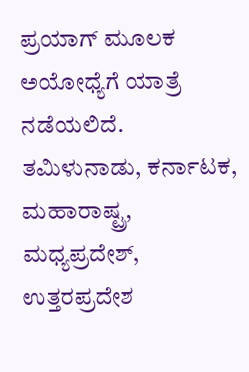ಪ್ರಯಾಗ್ ಮೂಲಕ ಅಯೋಧ್ಯೆಗೆ ಯಾತ್ರೆ ನಡೆಯಲಿದೆ. ತಮಿಳುನಾಡು, ಕರ್ನಾಟಕ, ಮಹಾರಾಷ್ಟ್ರ, ಮಧ್ಯಪ್ರದೇಶ್, ಉತ್ತರಪ್ರದೇಶ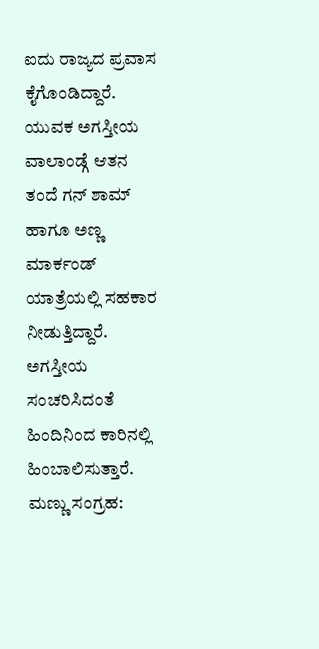ಐದು ರಾಜ್ಯದ ಪ್ರವಾಸ ಕೈಗೊಂಡಿದ್ದಾರೆ.
ಯುವಕ ಅಗಸ್ತೀಯ ವಾಲಾಂಡ್ಗೆ ಆತನ ತಂದೆ ಗನ್ ಶಾಮ್ ಹಾಗೂ ಅಣ್ಣ ಮಾರ್ಕಂಡ್ ಯಾತ್ರೆಯಲ್ಲಿ ಸಹಕಾರ ನೀಡುತ್ತಿದ್ದಾರೆ. ಅಗಸ್ತೀಯ ಸಂಚರಿಸಿದಂತೆ ಹಿಂದಿನಿಂದ ಕಾರಿನಲ್ಲಿ ಹಿಂಬಾಲಿಸುತ್ತಾರೆ. ಮಣ್ಣು ಸಂಗ್ರಹ: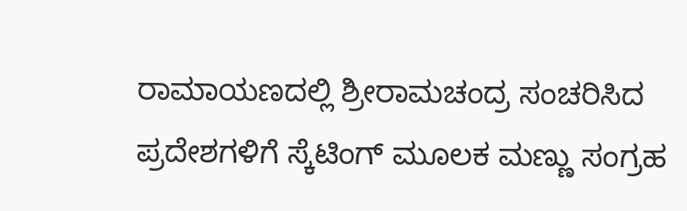ರಾಮಾಯಣದಲ್ಲಿ ಶ್ರೀರಾಮಚಂದ್ರ ಸಂಚರಿಸಿದ ಪ್ರದೇಶಗಳಿಗೆ ಸ್ಕೆಟಿಂಗ್ ಮೂಲಕ ಮಣ್ಣು ಸಂಗ್ರಹ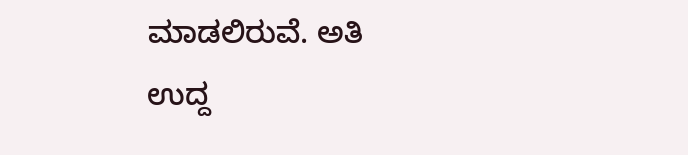ಮಾಡಲಿರುವೆ. ಅತಿ ಉದ್ದ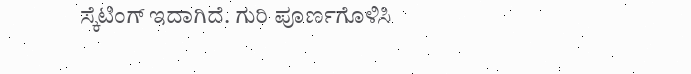ಸ್ಕೆಟಿಂಗ್ ಇದಾಗಿದೆ. ಗುರಿ ಪೂರ್ಣಗೊಳಿಸಿ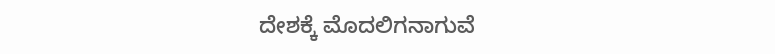ದೇಶಕ್ಕೆ ಮೊದಲಿಗನಾಗುವೆ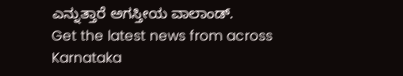ಎನ್ನುತ್ತಾರೆ ಅಗಸ್ತೀಯ ವಾಲಾಂಡ್.
Get the latest news from across Karnataka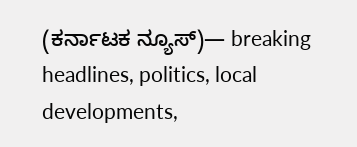(ಕರ್ನಾಟಕ ನ್ಯೂಸ್)— breaking headlines, politics, local developments,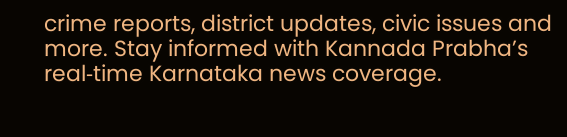crime reports, district updates, civic issues and more. Stay informed with Kannada Prabha’s real‑time Karnataka news coverage.